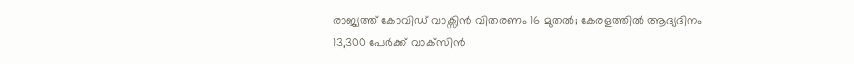രാജ്യത്ത് കോവിഡ് വാക്സിന്‍ വിതരണം 16 മുതല്‍; കേരളത്തില്‍ ആദ്യദിനം 13,300 പേര്‍ക്ക് വാക്‌സിന്‍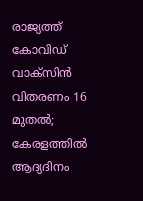രാജ്യത്ത് കോവിഡ് വാക്സിന്‍ വിതരണം 16 മുതല്‍; കേരളത്തില്‍ ആദ്യദിനം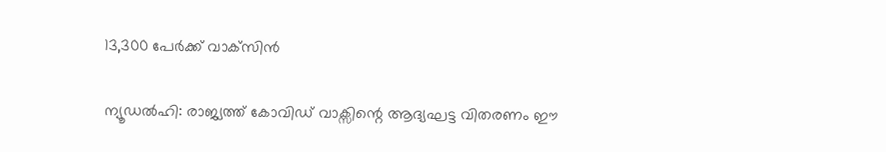13,300 പേര്‍ക്ക് വാക്‌സിന്‍

ന്യൂഡല്‍ഹി: രാജ്യത്ത് കോവിഡ് വാക്സിന്റെ ആദ്യഘട്ട വിതരണം ഈ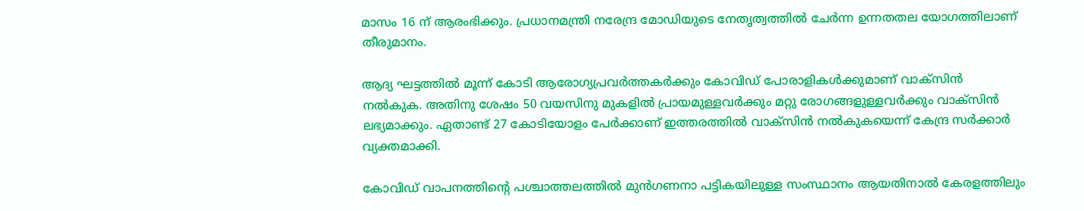മാസം 16 ന് ആരംഭിക്കും. പ്രധാനമന്ത്രി നരേന്ദ്ര മോഡിയുടെ നേതൃത്വത്തില്‍ ചേര്‍ന്ന ഉന്നതതല യോഗത്തിലാണ് തീരുമാനം.

ആദ്യ ഘട്ടത്തില്‍ മൂന്ന് കോടി ആരോഗ്യപ്രവര്‍ത്തകര്‍ക്കും കോവിഡ് പോരാളികള്‍ക്കുമാണ് വാക്സിന്‍ നല്‍കുക. അതിനു ശേഷം 50 വയസിനു മുകളില്‍ പ്രായമുള്ളവര്‍ക്കും മറ്റു രോഗങ്ങളുള്ളവര്‍ക്കും വാക്സിന്‍ ലഭ്യമാക്കും. ഏതാണ്ട് 27 കോടിയോളം പേര്‍ക്കാണ് ഇത്തരത്തില്‍ വാക്സിന്‍ നല്‍കുകയെന്ന് കേന്ദ്ര സര്‍ക്കാര്‍ വ്യക്തമാക്കി.

കോവിഡ് വാപനത്തിന്റെ പശ്ചാത്തലത്തില്‍ മുന്‍ഗണനാ പട്ടികയിലുള്ള സംസ്ഥാനം ആയതിനാല്‍ കേരളത്തിലും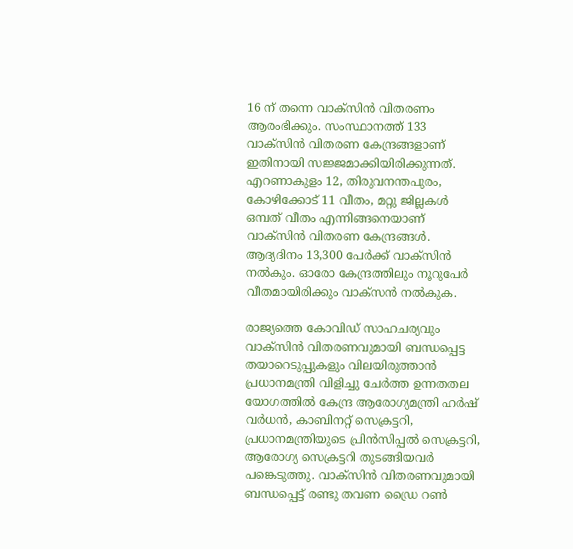16 ന് തന്നെ വാക്‌സിന്‍ വിതരണം ആരംഭിക്കും. സംസ്ഥാനത്ത് 133 വാക്‌സിന്‍ വിതരണ കേന്ദ്രങ്ങളാണ് ഇതിനായി സജ്ജമാക്കിയിരിക്കുന്നത്. എറണാകുളം 12, തിരുവനന്തപുരം, കോഴിക്കോട് 11 വീതം, മറ്റു ജില്ലകള്‍ ഒമ്പത് വീതം എന്നിങ്ങനെയാണ് വാക്‌സിന്‍ വിതരണ കേന്ദ്രങ്ങള്‍. ആദ്യദിനം 13,300 പേര്‍ക്ക് വാക്‌സിന്‍ നല്‍കും. ഓരോ കേന്ദ്രത്തിലും നൂറുപേര്‍ വീതമായിരിക്കും വാക്‌സന്‍ നല്‍കുക.

രാജ്യത്തെ കോവിഡ് സാഹചര്യവും വാക്സിന്‍ വിതരണവുമായി ബന്ധപ്പെട്ട തയാറെടുപ്പുകളും വിലയിരുത്താന്‍ പ്രധാനമന്ത്രി വിളിച്ചു ചേര്‍ത്ത ഉന്നതതല യോഗത്തില്‍ കേന്ദ്ര ആരോഗ്യമന്ത്രി ഹര്‍ഷ് വര്‍ധന്‍, കാബിനറ്റ് സെക്രട്ടറി, പ്രധാനമന്ത്രിയുടെ പ്രിന്‍സിപ്പല്‍ സെക്രട്ടറി, ആരോഗ്യ സെക്രട്ടറി തുടങ്ങിയവര്‍ പങ്കെടുത്തു. വാക്സിന്‍ വിതരണവുമായി ബന്ധപ്പെട്ട് രണ്ടു തവണ ഡ്രൈ റണ്‍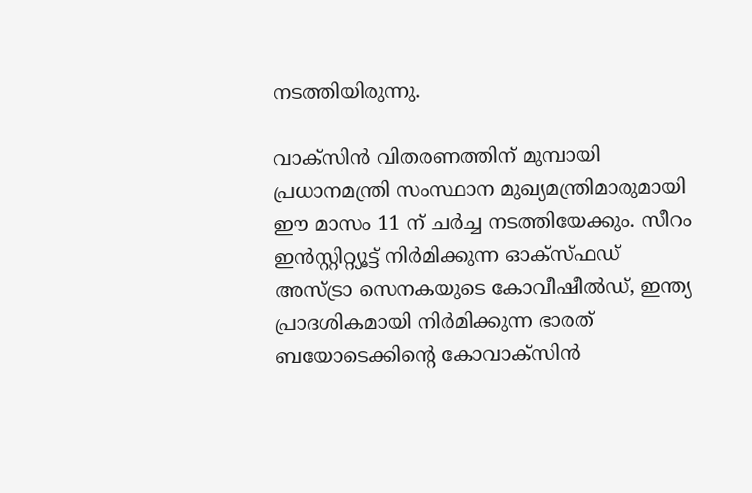നടത്തിയിരുന്നു.

വാക്സിന്‍ വിതരണത്തിന് മുമ്പായി പ്രധാനമന്ത്രി സംസ്ഥാന മുഖ്യമന്ത്രിമാരുമായി ഈ മാസം 11 ന് ചര്‍ച്ച നടത്തിയേക്കും. സീറം ഇന്‍സ്റ്റിറ്റ്യൂട്ട് നിര്‍മിക്കുന്ന ഓക്‌സ്ഫഡ് അസ്ട്രാ സെനകയുടെ കോവീഷീല്‍ഡ്, ഇന്ത്യ പ്രാദശികമായി നിര്‍മിക്കുന്ന ഭാരത് ബയോടെക്കിന്റെ കോവാക്‌സിന്‍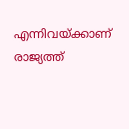എന്നിവയ്ക്കാണ് രാജ്യത്ത്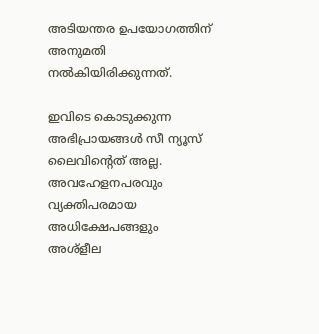അടിയന്തര ഉപയോഗത്തിന് അനുമതി നല്‍കിയിരിക്കുന്നത്.

ഇവിടെ കൊടുക്കുന്ന അഭിപ്രായങ്ങള്‍ സീ ന്യൂസ് ലൈവിന്റെത് അല്ല. അവഹേളനപരവും വ്യക്തിപരമായ അധിക്ഷേപങ്ങളും അശ്‌ളീല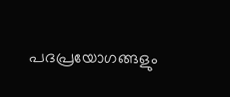പദപ്രയോഗങ്ങളും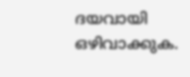ദയവായി ഒഴിവാക്കുക.